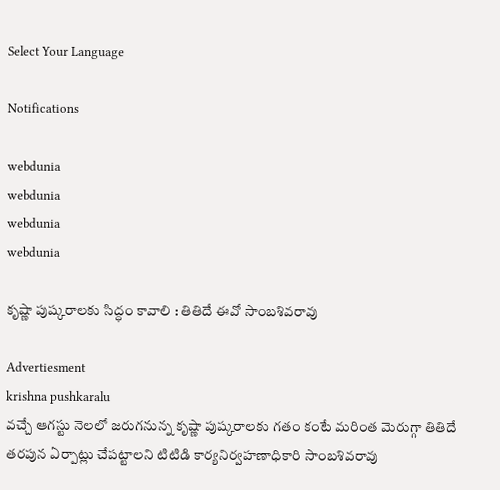Select Your Language

Notifications

webdunia
webdunia
webdunia
webdunia

కృష్ణా పుష్కరాలకు సిద్ధం కావాలి : తితిదే ఈవో సాంబశివరావు

Advertiesment
krishna pushkaralu
వచ్చే ఆగస్టు నెలలో జరుగనున్న కృష్ణా పుష్కరాలకు గతం కంటే మరింత మెరుగ్గా తితిదే తరపున ఏర్పాట్లు చేపట్టాలని టిటిడి కార్యనిర్వహణాధికారి సాంబశివరావు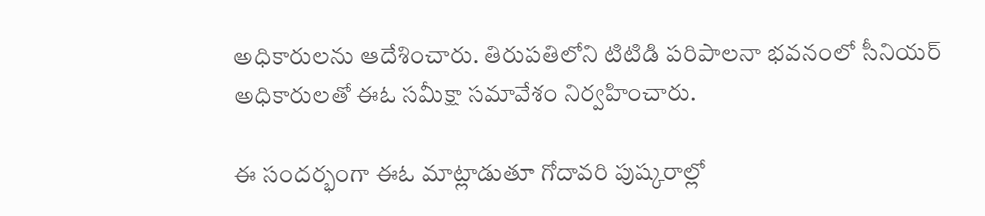అధికారులను ఆదేశించారు. తిరుపతిలోని టిటిడి పరిపాలనా భవనంలో సీనియర్‌ అధికారులతో ఈఓ సమీక్షా సమావేశం నిర్వహించారు.

ఈ సందర్భంగా ఈఓ మాట్లాడుతూ గోదావరి పుష్కరాల్లో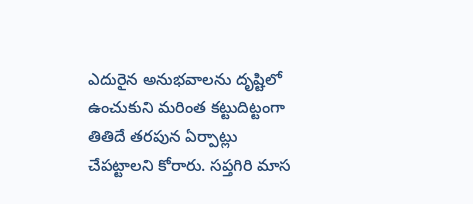ఎదురైన అనుభవాలను దృష్టిలో ఉంచుకుని మరింత కట్టుదిట్టంగా తితిదే తరపున ఏర్పాట్లు చేపట్టాలని కోరారు. సప్తగిరి మాస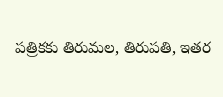పత్రికకు తిరుమల, తిరుపతి, ఇతర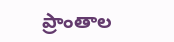ప్రాంతాల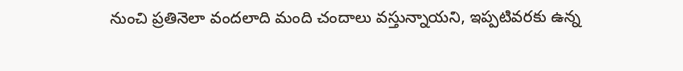నుంచి ప్రతినెలా వందలాది మంది చందాలు వస్తున్నాయని, ఇప్పటివరకు ఉన్న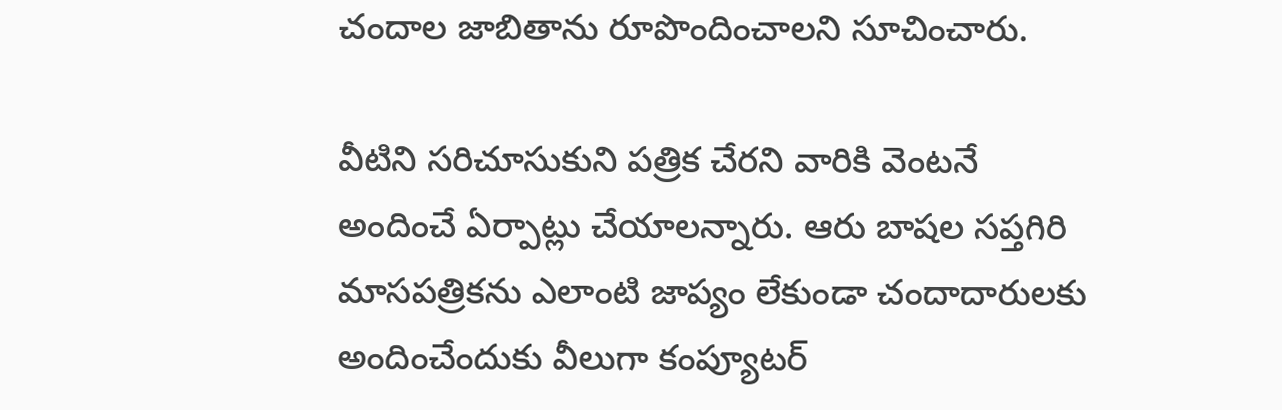చందాల జాబితాను రూపొందించాలని సూచించారు.

వీటిని సరిచూసుకుని పత్రిక చేరని వారికి వెంటనే అందించే ఏర్పాట్లు చేయాలన్నారు. ఆరు బాషల సప్తగిరి మాసపత్రికను ఎలాంటి జాప్యం లేకుండా చందాదారులకు అందించేందుకు వీలుగా కంప్యూటర్‌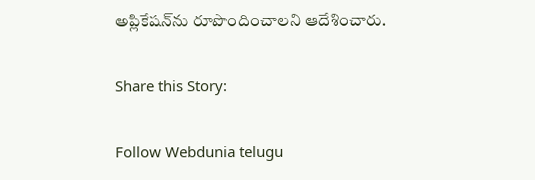అప్లికేషన్‌ను రూపొందించాలని ఆదేశించారు.

Share this Story:

Follow Webdunia telugu